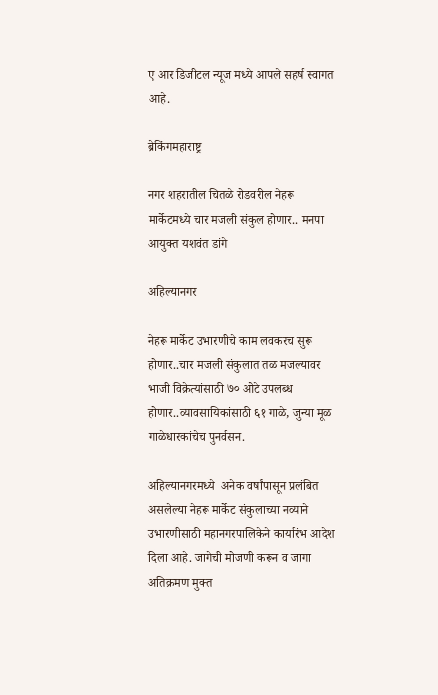ए आर डिजीटल न्यूज मध्ये आपले सहर्ष स्वागत आहे.

ब्रेकिंगमहाराष्ट्र

नगर शहरातील चितळे रोडवरील नेहरू मार्केटमध्ये चार मजली संकुल होणार.. मनपा आयुक्त यशवंत डांगे

अहिल्यानगर

नेहरू मार्केट उभारणीचे काम लवकरच सुरू होणार..चार मजली संकुलात तळ मजल्यावर भाजी विक्रेत्यांसाठी ७० ओटे उपलब्ध होणार..व्यावसायिकांसाठी ६१ गाळे, जुन्या मूळ गाळेधारकांचेच पुनर्वसन.

अहिल्यानगरमध्ये  अनेक वर्षांपासून प्रलंबित असलेल्या नेहरू मार्केट संकुलाच्या नव्याने उभारणीसाठी महानगरपालिकेने कार्यारंभ आदेश दिला आहे. जागेची मोजणी करून व जागा अतिक्रमण मुक्त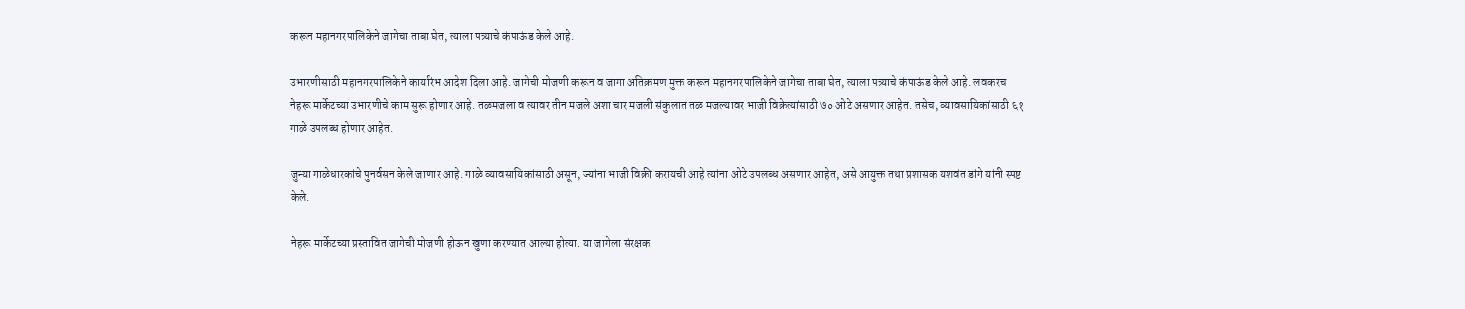करून महानगरपालिकेने जागेचा ताबा घेत, त्याला पत्र्याचे कंपाऊंड केले आहे.

उभारणीसाठी महानगरपालिकेने कार्यारंभ आदेश दिला आहे. जागेची मोजणी करून व जागा अतिक्रमण मुक्त करून महानगरपालिकेने जागेचा ताबा घेत, त्याला पत्र्याचे कंपाऊंड केले आहे. लवकरच नेहरू मार्केटच्या उभारणीचे काम सुरू होणार आहे. तळमजला व त्यावर तीन मजले अशा चार मजली संकुलात तळ मजल्यावर भाजी विक्रेत्यांसाठी ७० ओटे असणार आहेत. तसेच, व्यावसायिकांसाठी ६१ गाळे उपलब्ध होणार आहेत.

जुन्या गाळेधारकांचे पुनर्वसन केले जाणार आहे. गाळे व्यावसायिकांसाठी असून, ज्यांना भाजी विक्री करायची आहे त्यांना ओटे उपलब्ध असणार आहेत, असे आयुक्त तथा प्रशासक यशवंत डांगे यांनी स्पष्ट केले.

नेहरू मार्केटच्या प्रस्तावित जागेची मोजणी होऊन खुणा करण्यात आल्या होत्या. या जागेला संरक्षक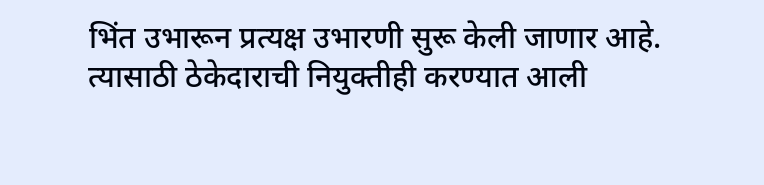भिंत उभारून प्रत्यक्ष उभारणी सुरू केली जाणार आहे. त्यासाठी ठेकेदाराची नियुक्तीही करण्यात आली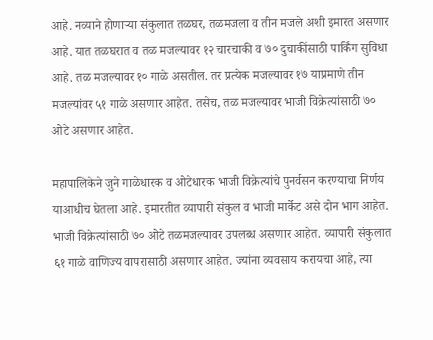आहे. नव्याने होणाऱ्या संकुलात तळघर, तळमजला व तीन मजले अशी इमारत असणार आहे. यात तळघरात व तळ मजल्यावर १२ चारचाकी व ७० दुचाकींसाठी पार्किंग सुविधा आहे. तळ मजल्यावर १० गाळे असतील. तर प्रत्येक मजल्यावर १७ याप्रमाणे तीन मजल्यांवर ५१ गाळे असणार आहेत. तसेच, तळ मजल्यावर भाजी विक्रेत्यांसाठी ७० ओटे असणार आहेत.

महापालिकेने जुने गाळेधारक व ओटेधारक भाजी विक्रेत्यांचे पुनर्वसन करण्याचा निर्णय याआधीच घेतला आहे. इमारतीत व्यापारी संकुल व भाजी मार्केट असे दोन भाग आहेत. भाजी विक्रेत्यांसाठी ७० ओटे तळमजल्यावर उपलब्ध असणार आहेत. व्यापारी संकुलात ६१ गाळे वाणिज्य वापरासाठी असणार आहेत. ज्यांना व्यवसाय करायचा आहे, त्या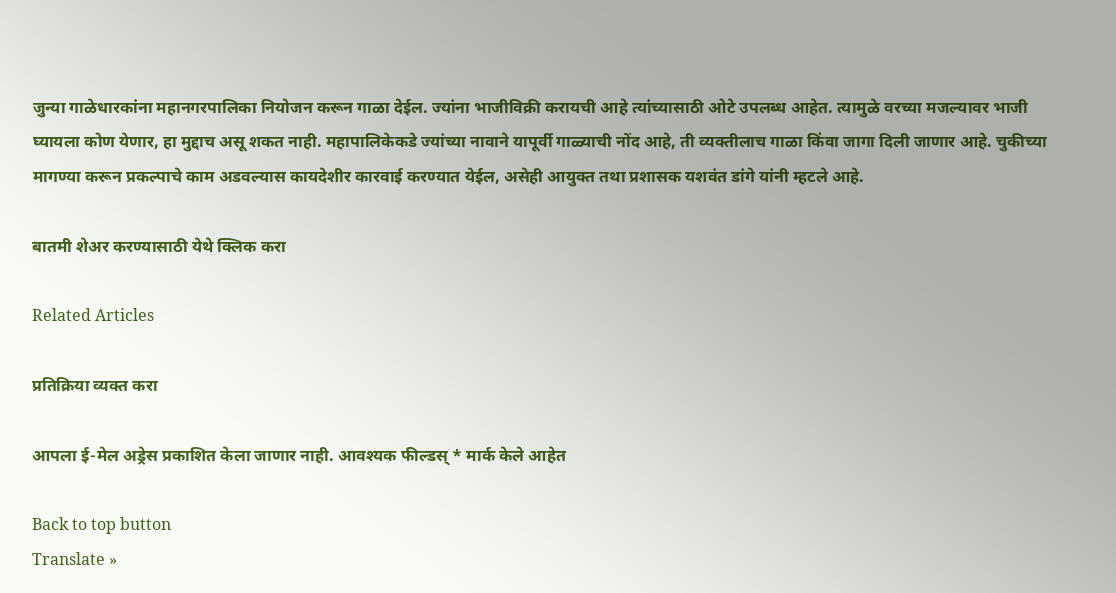जुन्या गाळेधारकांना महानगरपालिका नियोजन करून गाळा देईल. ज्यांना भाजीविक्री करायची आहे त्यांच्यासाठी ओटे उपलब्ध आहेत. त्यामुळे वरच्या मजल्यावर भाजी घ्यायला कोण येणार, हा मुद्दाच असू शकत नाही. महापालिकेकडे ज्यांच्या नावाने यापूर्वी गाळ्याची नोंद आहे, ती व्यक्तीलाच गाळा किंवा जागा दिली जाणार आहे. चुकीच्या मागण्या करून प्रकल्पाचे काम अडवल्यास कायदेशीर कारवाई करण्यात येईल, असेही आयुक्त तथा प्रशासक यशवंत डांगे यांनी म्हटले आहे.

बातमी शेअर करण्यासाठी येथे क्लिक करा

Related Articles

प्रतिक्रिया व्यक्त करा

आपला ई-मेल अड्रेस प्रकाशित केला जाणार नाही. आवश्यक फील्डस् * मार्क केले आहेत

Back to top button
Translate »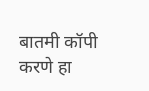बातमी कॉपी करणे हा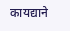कायद्याने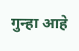गुन्हा आहे